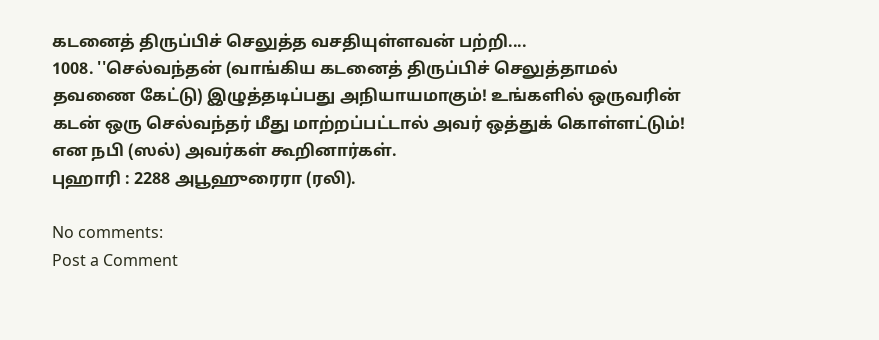கடனைத் திருப்பிச் செலுத்த வசதியுள்ளவன் பற்றி....
1008. ''செல்வந்தன் (வாங்கிய கடனைத் திருப்பிச் செலுத்தாமல் தவணை கேட்டு) இழுத்தடிப்பது அநியாயமாகும்! உங்களில் ஒருவரின் கடன் ஒரு செல்வந்தர் மீது மாற்றப்பட்டால் அவர் ஒத்துக் கொள்ளட்டும்! என நபி (ஸல்) அவர்கள் கூறினார்கள்.
புஹாரி : 2288 அபூஹுரைரா (ரலி).

No comments:
Post a Comment